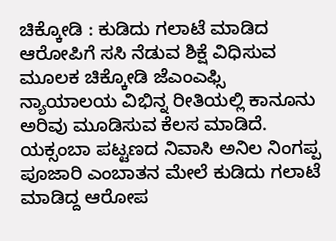ಚಿಕ್ಕೋಡಿ : ಕುಡಿದು ಗಲಾಟೆ ಮಾಡಿದ ಆರೋಪಿಗೆ ಸಸಿ ನೆಡುವ ಶಿಕ್ಷೆ ವಿಧಿಸುವ ಮೂಲಕ ಚಿಕ್ಕೋಡಿ ಜೆಎಂಎಫ್ಸಿ ನ್ಯಾಯಾಲಯ ವಿಭಿನ್ನ ರೀತಿಯಲ್ಲಿ ಕಾನೂನು ಅರಿವು ಮೂಡಿಸುವ ಕೆಲಸ ಮಾಡಿದೆ.
ಯಕ್ಸಂಬಾ ಪಟ್ಟಣದ ನಿವಾಸಿ ಅನಿಲ ನಿಂಗಪ್ಪ ಪೂಜಾರಿ ಎಂಬಾತನ ಮೇಲೆ ಕುಡಿದು ಗಲಾಟೆ ಮಾಡಿದ್ದ ಆರೋಪ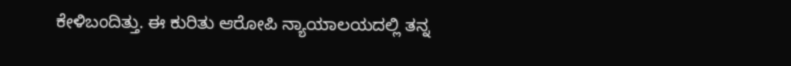ಕೇಳಿಬಂದಿತ್ತು. ಈ ಕುರಿತು ಆರೋಪಿ ನ್ಯಾಯಾಲಯದಲ್ಲಿ ತನ್ನ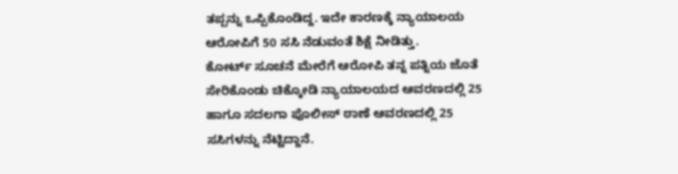ತಪ್ಪನ್ನು ಒಪ್ಪಿಕೊಂಡಿದ್ದ. ಇದೇ ಕಾರಣಕ್ಕೆ ನ್ಯಾಯಾಲಯ ಆರೋಪಿಗೆ 50 ಸಸಿ ನೆಡುವಂತೆ ಶಿಕ್ಷೆ ನೀಡಿತ್ತು.
ಕೋರ್ಟ್ ಸೂಚನೆ ಮೇರೆಗೆ ಆರೋಪಿ ತನ್ನ ಪತ್ನಿಯ ಜೊತೆ ಸೇರಿಕೊಂಡು ಚಿಕ್ಕೋಡಿ ನ್ಯಾಯಾಲಯದ ಆವರಣದಲ್ಲಿ 25 ಹಾಗೂ ಸದಲಗಾ ಪೊಲೀಸ್ ಠಾಣೆ ಆವರಣದಲ್ಲಿ 25 ಸಸಿಗಳನ್ನು ನೆಟ್ಟಿದ್ದಾನೆ.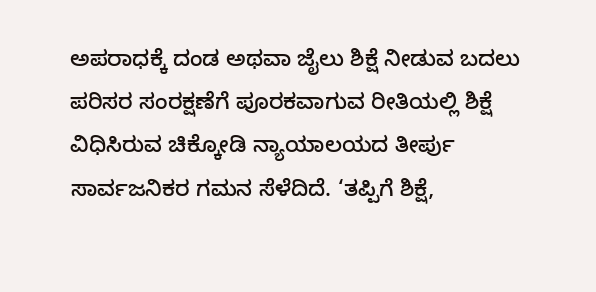ಅಪರಾಧಕ್ಕೆ ದಂಡ ಅಥವಾ ಜೈಲು ಶಿಕ್ಷೆ ನೀಡುವ ಬದಲು ಪರಿಸರ ಸಂರಕ್ಷಣೆಗೆ ಪೂರಕವಾಗುವ ರೀತಿಯಲ್ಲಿ ಶಿಕ್ಷೆ ವಿಧಿಸಿರುವ ಚಿಕ್ಕೋಡಿ ನ್ಯಾಯಾಲಯದ ತೀರ್ಪು ಸಾರ್ವಜನಿಕರ ಗಮನ ಸೆಳೆದಿದೆ. ‘ತಪ್ಪಿಗೆ ಶಿಕ್ಷೆ,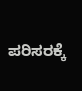ಪರಿಸರಕ್ಕೆ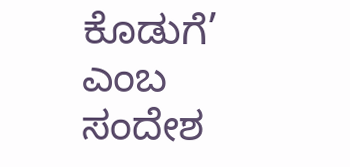ಕೊಡುಗೆ’ ಎಂಬ ಸಂದೇಶ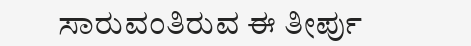ಸಾರುವಂತಿರುವ ಈ ತೀರ್ಪು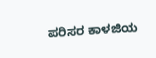ಪರಿಸರ ಕಾಳಜಿಯ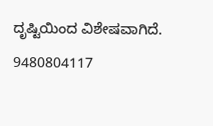ದೃಷ್ಟಿಯಿಂದ ವಿಶೇಷವಾಗಿದೆ.
9480804117